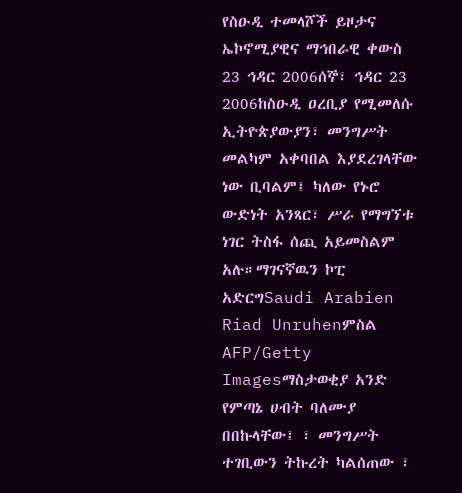የስዑዲ ተመላሾች ይዞታና ኤኮኖሚያዊና ማኅበራዊ ቀውስ 23 ኅዳር 2006ሰኞ፣ ኅዳር 23 2006ከስዑዲ ዐረቢያ የሚመለሱ ኢትዮጵያውያን፣ መንግሥት መልካም አቀባበል እያደረገላቸው ነው ቢባልም፤ ካለው የኑሮ ውድነት አንጻር፣ ሥራ የማግኘቱ ነገር ትስፋ ሰጪ አይመስልም አሉ።ማገናኛዉን ኮፒ አድርግSaudi Arabien Riad Unruhenምስል AFP/Getty Imagesማስታወቂያ አንድ የምጣኔ ሀብት ባለሙያ በበኩላቸው፤ ፣ መንግሥት ተገቢውን ትኩረት ካልሰጠው ፣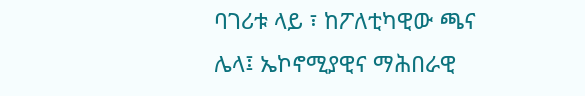ባገሪቱ ላይ ፣ ከፖለቲካዊው ጫና ሌላ፤ ኤኮኖሚያዊና ማሕበራዊ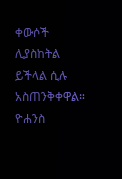ቀውሶች ሊያስከትል ይችላል ሲሉ አስጠንቅቀዋል። ዮሐንስ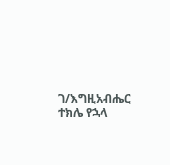ገ/እግዚአብሔር ተክሌ የኋላ